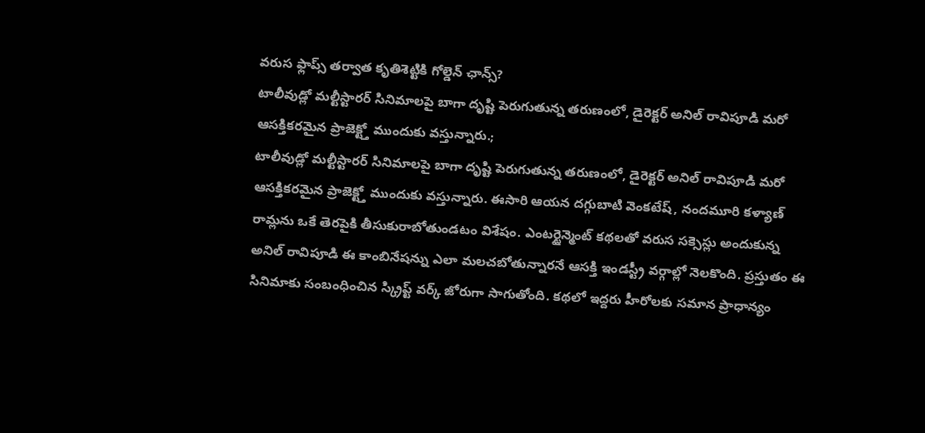వరుస ఫ్లాప్స్ తర్వాత కృతిశెట్టికి గోల్డెన్ ఛాన్స్?
టాలీవుడ్లో మల్టీస్టారర్ సినిమాలపై బాగా దృష్టి పెరుగుతున్న తరుణంలో, డైరెక్టర్ అనిల్ రావిపూడి మరో ఆసక్తికరమైన ప్రాజెక్ట్తో ముందుకు వస్తున్నారు.;
టాలీవుడ్లో మల్టీస్టారర్ సినిమాలపై బాగా దృష్టి పెరుగుతున్న తరుణంలో, డైరెక్టర్ అనిల్ రావిపూడి మరో ఆసక్తికరమైన ప్రాజెక్ట్తో ముందుకు వస్తున్నారు. ఈసారి ఆయన దగ్గుబాటి వెంకటేష్, నందమూరి కళ్యాణ్ రామ్లను ఒకే తెరపైకి తీసుకురాబోతుండటం విశేషం. ఎంటర్టైన్మెంట్ కథలతో వరుస సక్సెస్లు అందుకున్న అనిల్ రావిపూడి ఈ కాంబినేషన్ను ఎలా మలచబోతున్నారనే ఆసక్తి ఇండస్ట్రీ వర్గాల్లో నెలకొంది. ప్రస్తుతం ఈ సినిమాకు సంబంధించిన స్క్రిప్ట్ వర్క్ జోరుగా సాగుతోంది. కథలో ఇద్దరు హీరోలకు సమాన ప్రాధాన్యం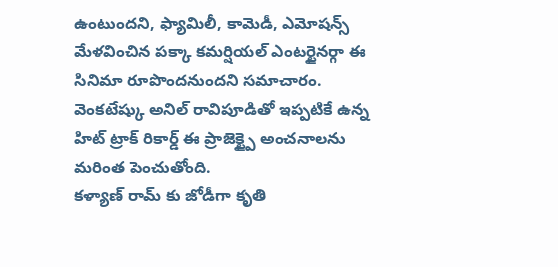ఉంటుందని, ఫ్యామిలీ, కామెడీ, ఎమోషన్స్ మేళవించిన పక్కా కమర్షియల్ ఎంటర్టైనర్గా ఈ సినిమా రూపొందనుందని సమాచారం. వెంకటేష్కు అనిల్ రావిపూడితో ఇప్పటికే ఉన్న హిట్ ట్రాక్ రికార్డ్ ఈ ప్రాజెక్ట్పై అంచనాలను మరింత పెంచుతోంది.
కళ్యాణ్ రామ్ కు జోడీగా కృతి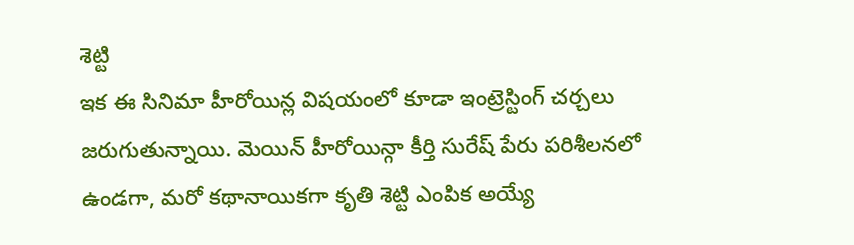శెట్టి
ఇక ఈ సినిమా హీరోయిన్ల విషయంలో కూడా ఇంట్రెస్టింగ్ చర్చలు జరుగుతున్నాయి. మెయిన్ హీరోయిన్గా కీర్తి సురేష్ పేరు పరిశీలనలో ఉండగా, మరో కథానాయికగా కృతి శెట్టి ఎంపిక అయ్యే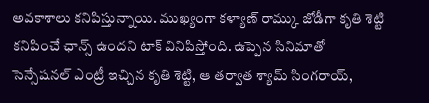అవకాశాలు కనిపిస్తున్నాయి. ముఖ్యంగా కళ్యాణ్ రామ్కు జోడీగా కృతి శెట్టి కనిపించే ఛాన్స్ ఉందని టాక్ వినిపిస్తోంది. ఉప్పెన సినిమాతో సెన్సేషనల్ ఎంట్రీ ఇచ్చిన కృతి శెట్టి, ఆ తర్వాత శ్యామ్ సింగరాయ్,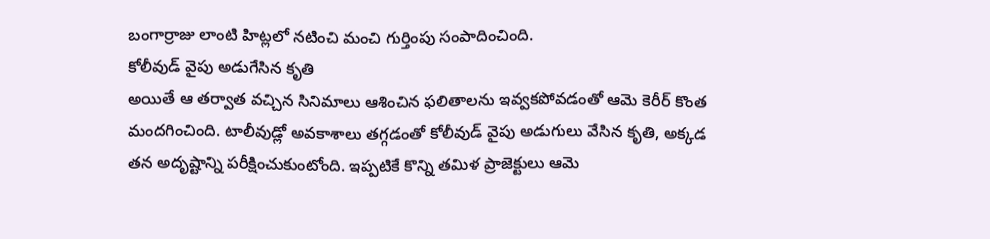బంగార్రాజు లాంటి హిట్లలో నటించి మంచి గుర్తింపు సంపాదించింది.
కోలీవుడ్ వైపు అడుగేసిన కృతి
అయితే ఆ తర్వాత వచ్చిన సినిమాలు ఆశించిన ఫలితాలను ఇవ్వకపోవడంతో ఆమె కెరీర్ కొంత మందగించింది. టాలీవుడ్లో అవకాశాలు తగ్గడంతో కోలీవుడ్ వైపు అడుగులు వేసిన కృతి, అక్కడ తన అదృష్టాన్ని పరీక్షించుకుంటోంది. ఇప్పటికే కొన్ని తమిళ ప్రాజెక్టులు ఆమె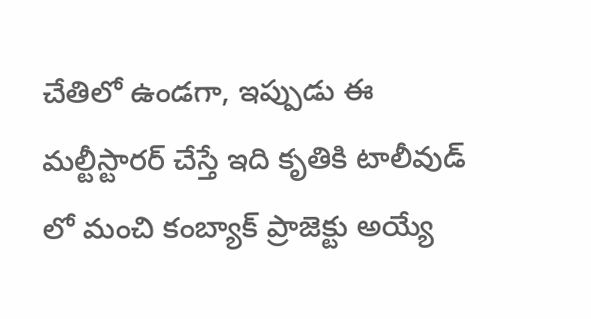చేతిలో ఉండగా, ఇప్పుడు ఈ మల్టీస్టారర్ చేస్తే ఇది కృతికి టాలీవుడ్ లో మంచి కంబ్యాక్ ప్రాజెక్టు అయ్యే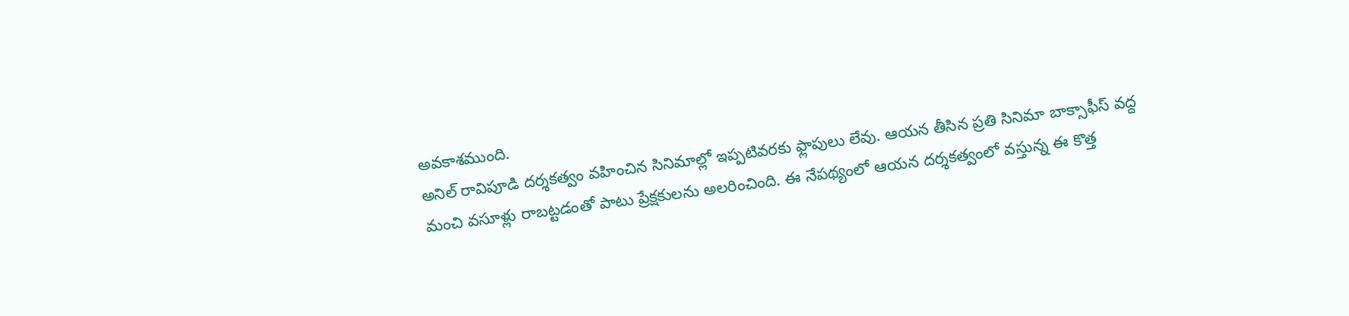అవకాశముంది.
అనిల్ రావిపూడి దర్శకత్వం వహించిన సినిమాల్లో ఇప్పటివరకు ఫ్లాపులు లేవు. ఆయన తీసిన ప్రతి సినిమా బాక్సాఫీస్ వద్ద మంచి వసూళ్లు రాబట్టడంతో పాటు ప్రేక్షకులను అలరించింది. ఈ నేపథ్యంలో ఆయన దర్శకత్వంలో వస్తున్న ఈ కొత్త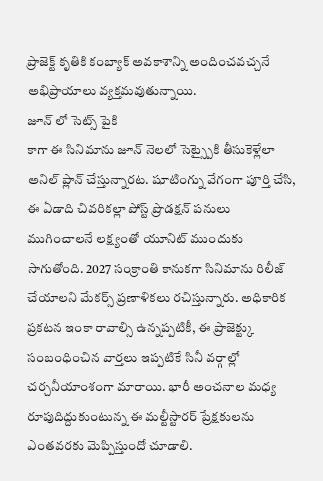ప్రాజెక్ట్ కృతికి కంబ్యాక్ అవకాశాన్ని అందించవచ్చనే అభిప్రాయాలు వ్యక్తమవుతున్నాయి.
జూన్ లో సెట్స్ పైకి
కాగా ఈ సినిమాను జూన్ నెలలో సెట్స్పైకి తీసుకెళ్లేలా అనిల్ ప్లాన్ చేస్తున్నారట. షూటింగ్ను వేగంగా పూర్తి చేసి, ఈ ఏడాది చివరికల్లా పోస్ట్ ప్రొడక్షన్ పనులు ముగించాలనే లక్ష్యంతో యూనిట్ ముందుకు సాగుతోంది. 2027 సంక్రాంతి కానుకగా సినిమాను రిలీజ్ చేయాలని మేకర్స్ ప్రణాళికలు రచిస్తున్నారు. అధికారిక ప్రకటన ఇంకా రావాల్సి ఉన్నప్పటికీ, ఈ ప్రాజెక్ట్కు సంబంధించిన వార్తలు ఇప్పటికే సినీ వర్గాల్లో చర్చనీయాంశంగా మారాయి. భారీ అంచనాల మధ్య రూపుదిద్దుకుంటున్న ఈ మల్టీస్టారర్ ప్రేక్షకులను ఎంతవరకు మెప్పిస్తుందో చూడాలి.